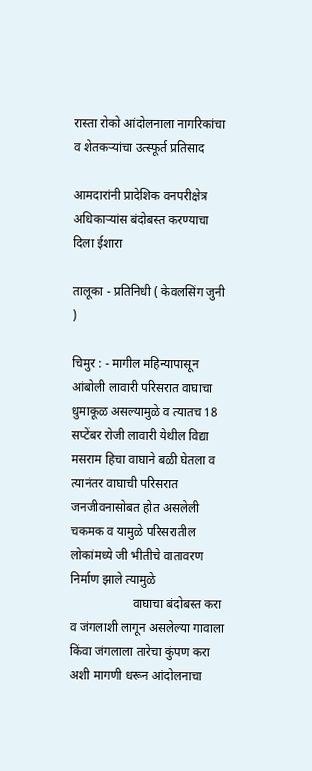रास्ता रोको आंदोलनाला नागरिकांचा व शेतकऱ्यांचा उत्स्फूर्त प्रतिसाद

आमदारांनी प्रादेशिक वनपरीक्षेत्र अधिकाऱ्यांस बंदोबस्त करण्याचा दिला ईशारा

तालूका - प्रतिनिधी ( केवलसिंग जुनी )

चिमुर : - मागील महिन्यापासून आंबोली लावारी परिसरात वाघाचा धुमाकूळ असल्यामुळे व त्यातच 18 सप्टेंबर रोजी लावारी येथील विद्या मसराम हिचा वाघाने बळी घेतला व त्यानंतर वाघाची परिसरात जनजीवनासोबत होत असलेली चकमक व यामुळे परिसरातील लोकांमध्ये जी भीतीचे वातावरण निर्माण झाले त्यामुळे
                    वाघाचा बंदोबस्त करा व जंगलाशी लागून असलेल्या गावाला किंवा जंगलाला तारेचा कुंपण करा अशी मागणी धरून आंदोलनाचा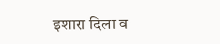इशारा दिला व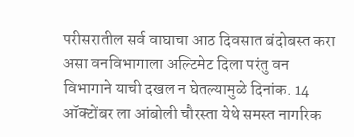परीसरातील सर्व वाघाचा आठ दिवसात बंदोबस्त करा असा वनविभागाला अल्टिमेट दिला परंतु वन विभागाने याची दखल न घेतल्यामुळे दिनांक. 14 ऑक्टोंबर ला आंबोली चौरस्ता येथे समस्त नागरिक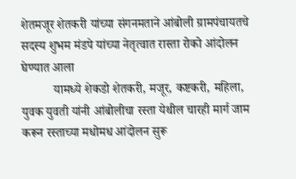शेतमजूर शेतकरी यांच्या संगनमताने आंबोली ग्रामपंचायतचे सदस्य शुभम मंडपे यांच्या नेतृत्वात रास्ता रोको आंदोलन घेण्यात आला
          यामध्ये शेकडो शेतकरी, मजूर, कष्टकरी, महिला, युवक युवती यांनी आंबोलीचा रस्ता येथील चारही मार्ग जाम करून रस्ताच्या मधोमध आंदोलन सुरू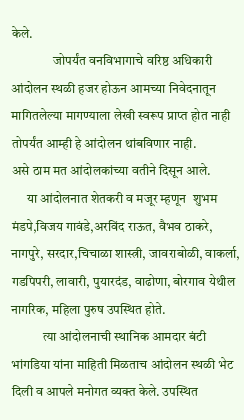केले.
                जोपर्यंत वनविभागाचे वरिष्ठ अधिकारी आंदोलन स्थळी हजर होऊन आमच्या निवेदनातून मागितलेल्या मागण्याला लेखी स्वरूप प्राप्त होत नाही तोपर्यंत आम्ही हे आंदोलन थांबविणार नाही.
असे ठाम मत आंदोलकांच्या वतीने दिसून आले.
      या आंदोलनात शेतकरी व मजूर म्हणून  शुभम मंडपे,विजय गावंडे,अरविंद राऊत, वैभव ठाकरे, नागपुरे, सरदार,चिचाळा शास्त्री, जावराबोळी, वाकर्ला, गडपिपरी, लावारी, पुयारदंड, वाढोणा, बोरगाव येथील नागरिक, महिला पुरुष उपस्थित होते.
            त्या आंदोलनाची स्थानिक आमदार बंटी भांगडिया यांना माहिती मिळताच आंदोलन स्थळी भेट दिली व आपले मनोगत व्यक्त केले. उपस्थित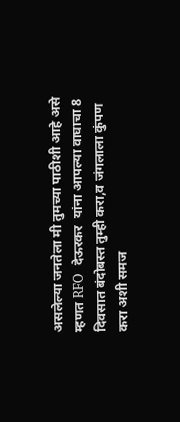असलेल्या जनतेला मी तुमच्या पाठीशी आहे असे म्हणत RFO  देऊरकर  यांना आपल्या वाघाचा 8 दिवसात बंदोबस्त तुम्ही करा,व जंगलाला कुंपण करा अशी समज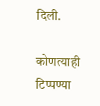दिली.

कोणत्याही टिप्पण्‍या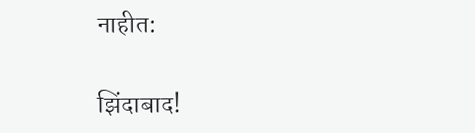नाहीत:

झिंदाबाद!